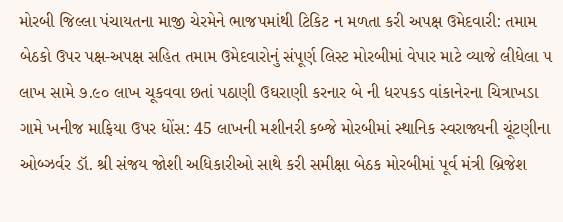મોરબી જિલ્લા પંચાયતના માજી ચેરમેને ભાજપમાંથી ટિકિટ ન મળતા કરી અપક્ષ ઉમેદવારી: તમામ બેઠકો ઉપર પક્ષ-અપક્ષ સહિત તમામ ઉમેદવારોનું સંપૂર્ણ લિસ્ટ મોરબીમાં વેપાર માટે વ્યાજે લીધેલા ૫ લાખ સામે ૭.૯૦ લાખ ચૂકવવા છતાં પઠાણી ઉઘરાણી કરનાર બે ની ધરપકડ વાંકાનેરના ચિત્રાખડા ગામે ખનીજ માફિયા ઉપર ધોંસ: 45 લાખની મશીનરી કબ્જે મોરબીમાં સ્થાનિક સ્વરાજ્યની ચૂંટણીના  ઓબ્ઝર્વર ડૉ. શ્રી સંજય જોશી અધિકારીઓ સાથે કરી સમીક્ષા બેઠક મોરબીમાં પૂર્વ મંત્રી બ્રિજેશ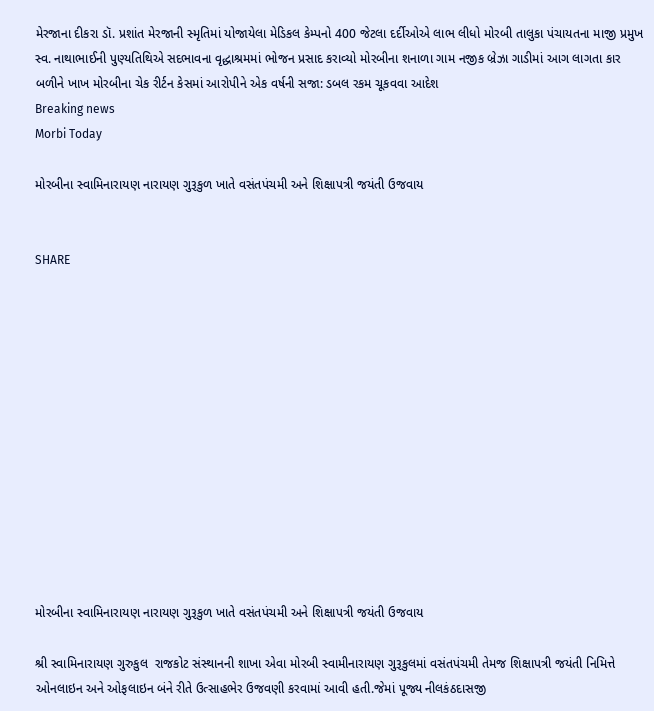મેરજાના દીકરા ડૉ. પ્રશાંત મેરજાની સ્મૃતિમાં યોજાયેલા મેડિકલ કેમ્પનો 400 જેટલા દર્દીઓએ લાભ લીધો મોરબી તાલુકા પંચાયતના માજી પ્રમુખ સ્વ. નાથાભાઈની પુણ્યતિથિએ સદભાવના વૃદ્ધાશ્રમમાં ભોજન પ્રસાદ કરાવ્યો મોરબીના શનાળા ગામ નજીક બ્રેઝા ગાડીમાં આગ લાગતા કાર બળીને ખાખ મોરબીના ચેક રીર્ટન કેસમાં આરોપીને એક વર્ષની સજા: ડબલ રકમ ચૂકવવા આદેશ
Breaking news
Morbi Today

મોરબીના સ્વામિનારાયણ નારાયણ ગુરૂકુળ ખાતે વસંતપંચમી અને શિક્ષાપત્રી જયંતી ઉજવાય


SHARE













મોરબીના સ્વામિનારાયણ નારાયણ ગુરૂકુળ ખાતે વસંતપંચમી અને શિક્ષાપત્રી જયંતી ઉજવાય

શ્રી સ્વામિનારાયણ ગુરુકુલ  રાજકોટ સંસ્થાનની શાખા એવા મોરબી સ્વામીનારાયણ ગુરૂકુલમાં વસંતપંચમી તેમજ શિક્ષાપત્રી જયંતી નિમિત્તે ઓનલાઇન અને ઓફલાઇન બંને રીતે ઉત્સાહભેર ઉજવણી કરવામાં આવી હતી.જેમાં પૂજ્ય નીલકંઠદાસજી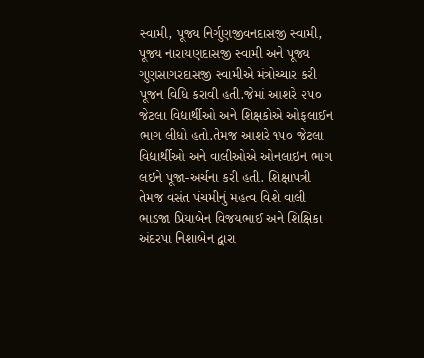સ્વામી, પૂજ્ય નિર્ગુણજીવનદાસજી સ્વામી, પૂજ્ય નારાયણદાસજી સ્વામી અને પૂજ્ય ગુણસાગરદાસજી સ્વામીએ મંત્રોચ્ચાર કરી પૂજન વિધિ કરાવી હતી.જેમાં આશરે ૨૫૦ જેટલા વિદ્યાર્થીઓ અને શિક્ષકોએ ઓફલાઈન ભાગ લીધો હતો.તેમજ આશરે ૧૫૦ જેટલા વિદ્યાર્થીઓ અને વાલીઓએ ઓનલાઇન ભાગ લઇને પૂજા-અર્ચના કરી હતી. શિક્ષાપત્રી તેમજ વસંત પંચમીનું મહત્વ વિશે વાલી ભાડજા પ્રિયાબેન વિજયભાઈ અને શિક્ષિકા અંદરપા નિશાબેન દ્વારા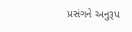પ્રસંગને અનુરૂપ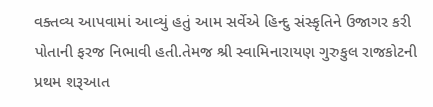વક્તવ્ય આપવામાં આવ્યું હતું આમ સર્વેએ હિન્દુ સંસ્કૃતિને ઉજાગર કરી પોતાની ફરજ નિભાવી હતી.તેમજ શ્રી સ્વામિનારાયણ ગુરુકુલ રાજકોટની પ્રથમ શરૂઆત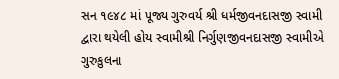સન ૧૯૪૮ માં પૂજ્ય ગુરુવર્ય શ્રી ધર્મજીવનદાસજી સ્વામી દ્વારા થયેલી હોય સ્વામીશ્રી નિર્ગુણજીવનદાસજી સ્વામીએ ગુરુકુલના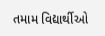તમામ વિદ્યાર્થીઓ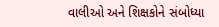વાલીઓ અને શિક્ષકોને સંબોધ્યા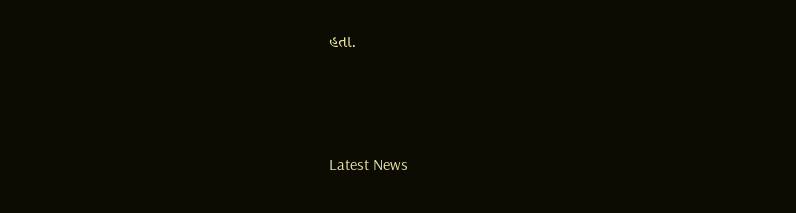હતા.






Latest News